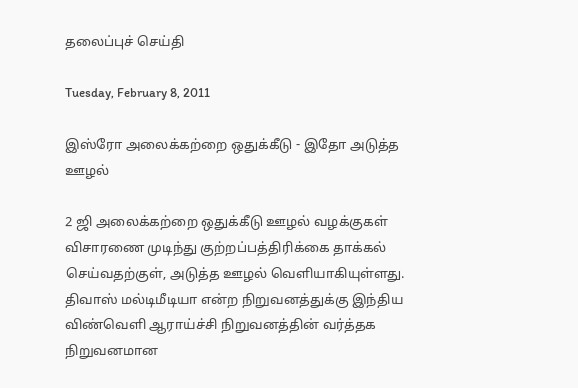தலைப்புச் செய்தி

Tuesday, February 8, 2011

இஸ்ரோ அலைக்கற்றை ஒதுக்கீடு - இதோ அடுத்த ஊழல்

2 ஜி அலைக்கற்றை ஒதுக்கீடு ஊழல் வழக்குகள் விசாரணை முடிந்து குற்றப்பத்திரிக்கை தாக்கல் செய்வதற்குள், அடுத்த ஊழல் வெளியாகியுள்ளது. திவாஸ் மல்டிமீடியா என்ற நிறுவனத்துக்கு இந்திய விண்வெளி ஆராய்ச்சி நிறுவனத்தின் வர்த்தக நிறுவனமான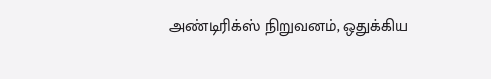அண்டிரிக்ஸ் நிறுவனம், ஒதுக்கிய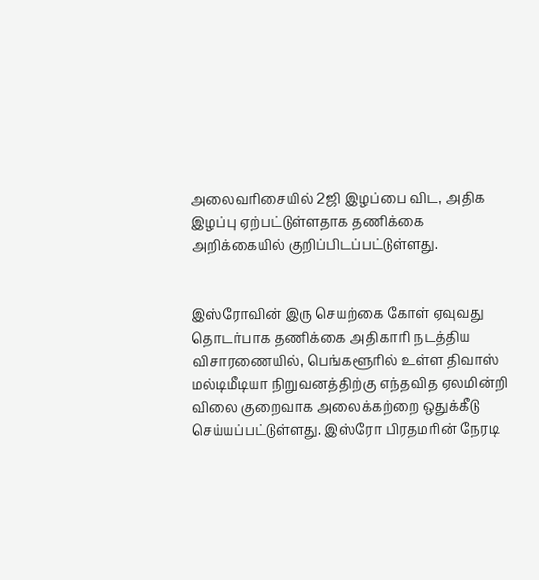அலைவரிசையில் 2ஜி இழப்பை விட, அதிக இழப்பு ஏற்பட்டுள்ளதாக தணிக்கை அறிக்கையில் குறிப்பிடப்பட்டுள்ளது.


இஸ்ரோவின் இரு செயற்கை கோள் ஏவுவது தொடர்பாக தணிக்கை அதிகாரி நடத்திய விசாரணையில், பெங்களூரில் உள்ள திவாஸ் மல்டிமீடியா நிறுவனத்திற்கு எந்தவித ஏலமின்றி விலை குறைவாக அலைக்கற்றை ஒதுக்கீடு செய்யப்பட்டுள்ளது. இஸ்ரோ பிரதமரின் நேரடி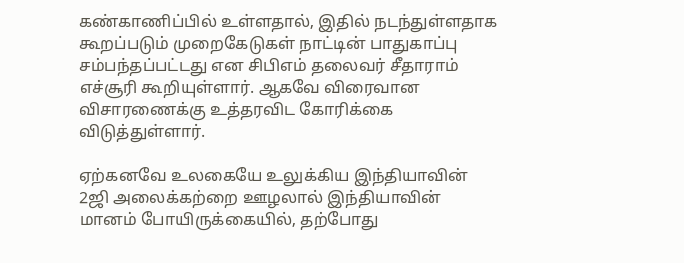கண்காணிப்பில் உள்ளதால், இதில் நடந்துள்ளதாக கூறப்படும் முறைகேடுகள் நாட்டின் பாதுகாப்பு சம்பந்தப்பட்டது என சிபிஎம் தலைவர் சீதாராம் எச்சூரி கூறியுள்ளார். ஆகவே விரைவான விசாரணைக்கு உத்தரவிட கோரிக்கை விடுத்துள்ளார்.

ஏற்கனவே உலகையே உலுக்கிய இந்தியாவின் 2ஜி அலைக்கற்றை ஊழலால் இந்தியாவின் மானம் போயிருக்கையில், தற்போது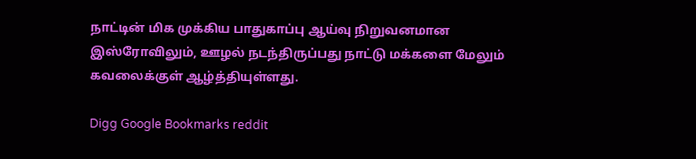நாட்டின் மிக முக்கிய பாதுகாப்பு ஆய்வு நிறுவனமான இஸ்ரோவிலும், ஊழல் நடந்திருப்பது நாட்டு மக்களை மேலும் கவலைக்குள் ஆழ்த்தியுள்ளது.

Digg Google Bookmarks reddit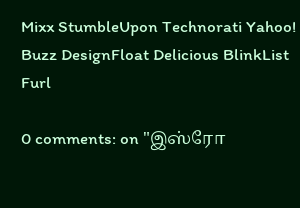Mixx StumbleUpon Technorati Yahoo! Buzz DesignFloat Delicious BlinkList Furl

0 comments: on "இஸ்ரோ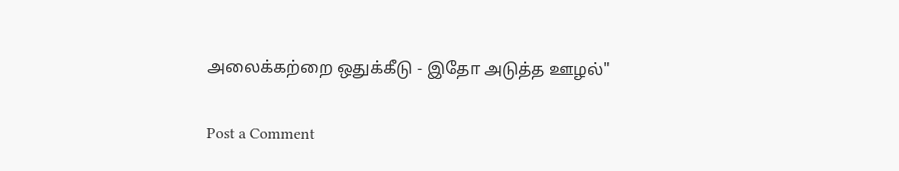அலைக்கற்றை ஒதுக்கீடு - இதோ அடுத்த ஊழல்"

Post a Comment